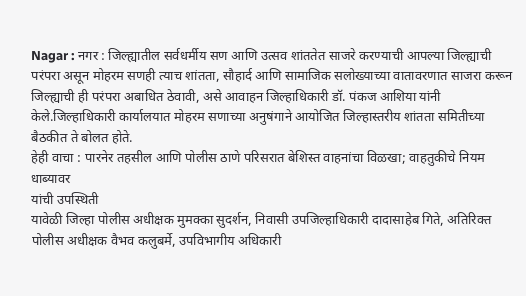Nagar : नगर : जिल्ह्यातील सर्वधर्मीय सण आणि उत्सव शांततेत साजरे करण्याची आपल्या जिल्ह्याची परंपरा असून मोहरम सणही त्याच शांतता, सौहार्द आणि सामाजिक सलोख्याच्या वातावरणात साजरा करून जिल्ह्याची ही परंपरा अबाधित ठेवावी, असे आवाहन जिल्हाधिकारी डॉ. पंकज आशिया यांनी केले.जिल्हाधिकारी कार्यालयात मोहरम सणाच्या अनुषंगाने आयोजित जिल्हास्तरीय शांतता समितीच्या बैठकीत ते बोलत होते.
हेही वाचा : पारनेर तहसील आणि पोलीस ठाणे परिसरात बेशिस्त वाहनांचा विळखा; वाहतुकीचे नियम धाब्यावर
यांची उपस्थिती
यावेळी जिल्हा पोलीस अधीक्षक मुमक्का सुदर्शन, निवासी उपजिल्हाधिकारी दादासाहेब गिते, अतिरिक्त पोलीस अधीक्षक वैभव कलुबर्मे, उपविभागीय अधिकारी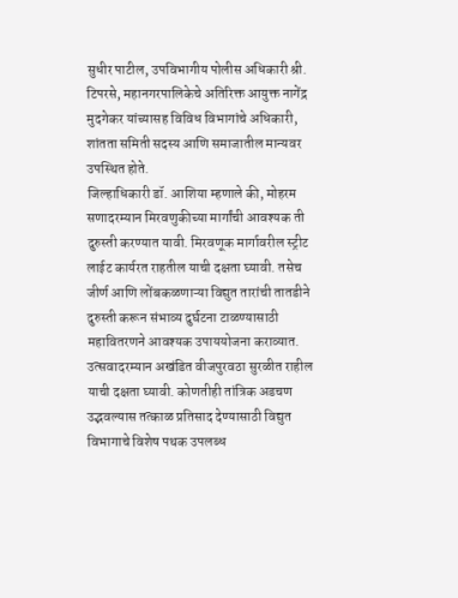सुधीर पाटील, उपविभागीय पोलीस अधिकारी श्री. टिपरसे, महानगरपालिकेचे अतिरिक्त आयुक्त नागेंद्र मुदगेकर यांच्यासह विविध विभागांचे अधिकारी, शांतता समिती सदस्य आणि समाजातील मान्यवर उपस्थित होते.
जिल्हाधिकारी डॉ. आशिया म्हणाले की, मोहरम सणादरम्यान मिरवणुकीच्या मार्गांची आवश्यक ती दुरुस्ती करण्यात यावी. मिरवणूक मार्गावरील स्ट्रीट लाईट कार्यरत राहतील याची दक्षता घ्यावी. तसेच जीर्ण आणि लोंबकळणाऱ्या विद्युत तारांची तातडीने दुरुस्ती करून संभाव्य दुर्घटना टाळण्यासाठी महावितरणने आवश्यक उपाययोजना कराव्यात. उत्सवादरम्यान अखंडित वीजपुरवठा सुरळीत राहील याची दक्षता घ्यावी. कोणतीही तांत्रिक अडचण उद्भवल्यास तत्काळ प्रतिसाद देण्यासाठी विद्युत विभागाचे विशेष पथक उपलब्ध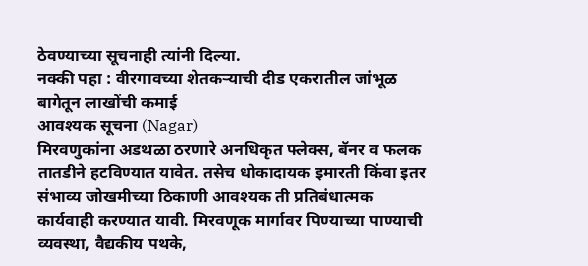ठेवण्याच्या सूचनाही त्यांनी दिल्या.
नक्की पहा : वीरगावच्या शेतकऱ्याची दीड एकरातील जांभूळ बागेतून लाखोंची कमाई
आवश्यक सूचना (Nagar)
मिरवणुकांना अडथळा ठरणारे अनधिकृत फ्लेक्स, बॅनर व फलक तातडीने हटविण्यात यावेत. तसेच धोकादायक इमारती किंवा इतर संभाव्य जोखमीच्या ठिकाणी आवश्यक ती प्रतिबंधात्मक कार्यवाही करण्यात यावी. मिरवणूक मार्गावर पिण्याच्या पाण्याची व्यवस्था, वैद्यकीय पथके,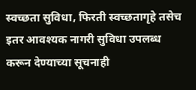स्वच्छता सुविधा, फिरती स्वच्छतागृहे तसेच इतर आवश्यक नागरी सुविधा उपलब्ध करून देण्याच्या सूचनाही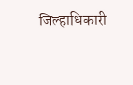जिल्हाधिकारी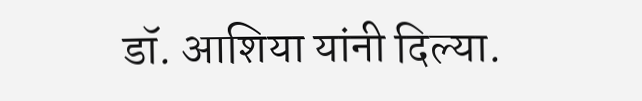डॉ. आशिया यांनी दिल्या.